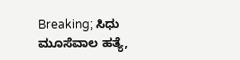Breaking; ಸಿಧು ಮೂಸೆವಾಲ ಹತ್ಯೆ,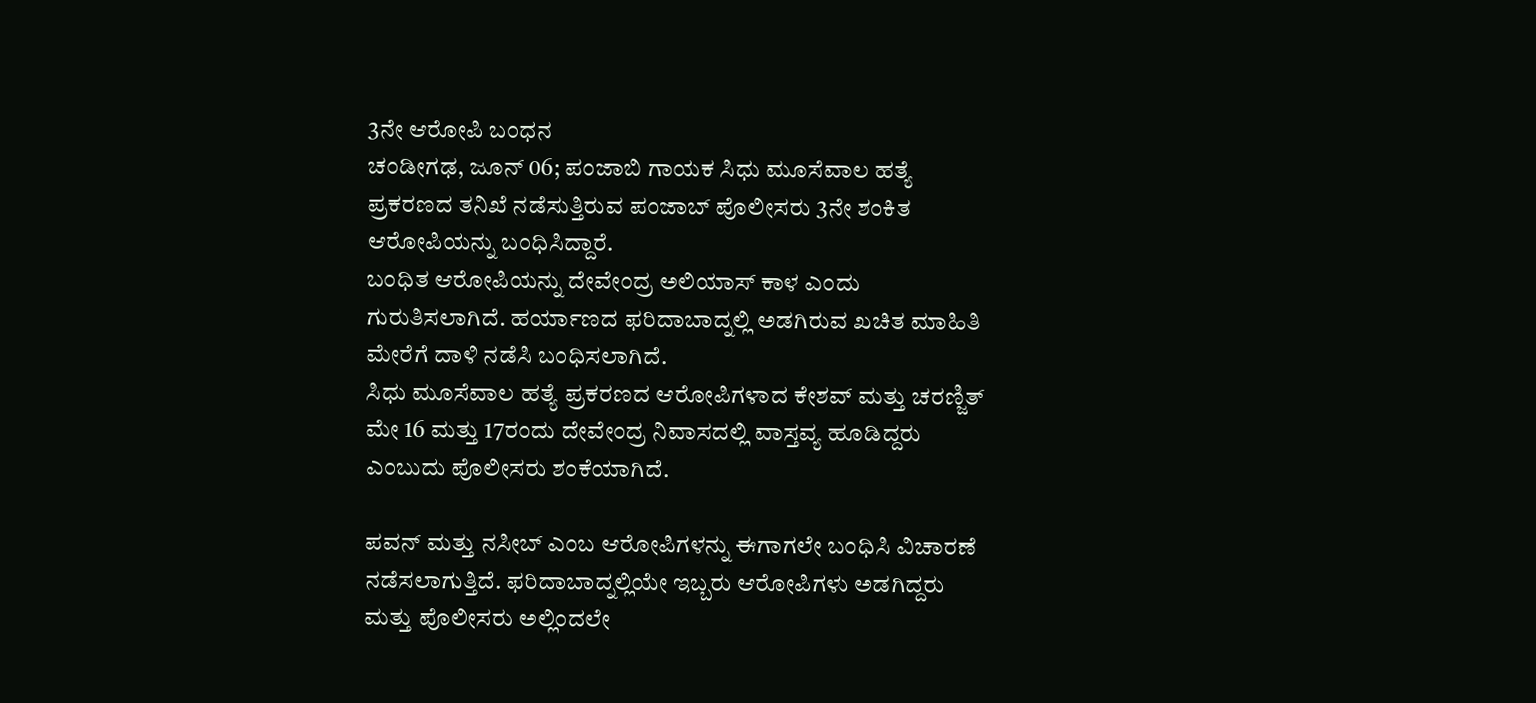3ನೇ ಆರೋಪಿ ಬಂಧನ
ಚಂಡೀಗಢ, ಜೂನ್ 06; ಪಂಜಾಬಿ ಗಾಯಕ ಸಿಧು ಮೂಸೆವಾಲ ಹತ್ಯೆ ಪ್ರಕರಣದ ತನಿಖೆ ನಡೆಸುತ್ತಿರುವ ಪಂಜಾಬ್ ಪೊಲೀಸರು 3ನೇ ಶಂಕಿತ ಆರೋಪಿಯನ್ನು ಬಂಧಿಸಿದ್ದಾರೆ.
ಬಂಧಿತ ಆರೋಪಿಯನ್ನು ದೇವೇಂದ್ರ ಅಲಿಯಾಸ್ ಕಾಳ ಎಂದು ಗುರುತಿಸಲಾಗಿದೆ. ಹರ್ಯಾಣದ ಫರಿದಾಬಾದ್ನಲ್ಲಿ ಅಡಗಿರುವ ಖಚಿತ ಮಾಹಿತಿ ಮೇರೆಗೆ ದಾಳಿ ನಡೆಸಿ ಬಂಧಿಸಲಾಗಿದೆ.
ಸಿಧು ಮೂಸೆವಾಲ ಹತ್ಯೆ ಪ್ರಕರಣದ ಆರೋಪಿಗಳಾದ ಕೇಶವ್ ಮತ್ತು ಚರಣ್ಜಿತ್ ಮೇ 16 ಮತ್ತು 17ರಂದು ದೇವೇಂದ್ರ ನಿವಾಸದಲ್ಲಿ ವಾಸ್ತವ್ಯ ಹೂಡಿದ್ದರು ಎಂಬುದು ಪೊಲೀಸರು ಶಂಕೆಯಾಗಿದೆ.

ಪವನ್ ಮತ್ತು ನಸೀಬ್ ಎಂಬ ಆರೋಪಿಗಳನ್ನು ಈಗಾಗಲೇ ಬಂಧಿಸಿ ವಿಚಾರಣೆ ನಡೆಸಲಾಗುತ್ತಿದೆ. ಫರಿದಾಬಾದ್ನಲ್ಲಿಯೇ ಇಬ್ಬರು ಆರೋಪಿಗಳು ಅಡಗಿದ್ದರು ಮತ್ತು ಪೊಲೀಸರು ಅಲ್ಲಿಂದಲೇ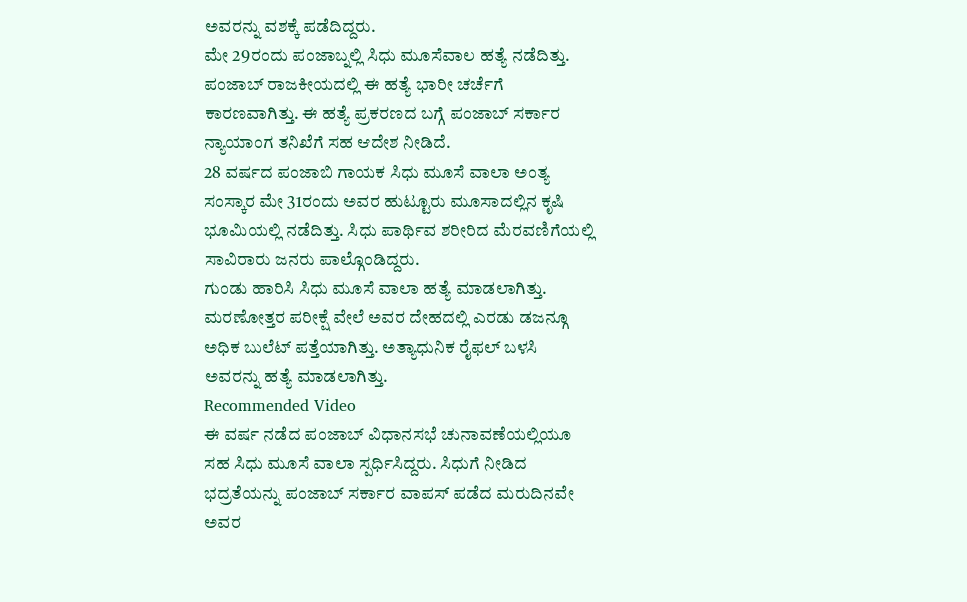ಅವರನ್ನು ವಶಕ್ಕೆ ಪಡೆದಿದ್ದರು.
ಮೇ 29ರಂದು ಪಂಜಾಬ್ನಲ್ಲಿ ಸಿಧು ಮೂಸೆವಾಲ ಹತ್ಯೆ ನಡೆದಿತ್ತು. ಪಂಜಾಬ್ ರಾಜಕೀಯದಲ್ಲಿ ಈ ಹತ್ಯೆ ಭಾರೀ ಚರ್ಚೆಗೆ ಕಾರಣವಾಗಿತ್ತು. ಈ ಹತ್ಯೆ ಪ್ರಕರಣದ ಬಗ್ಗೆ ಪಂಜಾಬ್ ಸರ್ಕಾರ ನ್ಯಾಯಾಂಗ ತನಿಖೆಗೆ ಸಹ ಆದೇಶ ನೀಡಿದೆ.
28 ವರ್ಷದ ಪಂಜಾಬಿ ಗಾಯಕ ಸಿಧು ಮೂಸೆ ವಾಲಾ ಅಂತ್ಯ ಸಂಸ್ಕಾರ ಮೇ 31ರಂದು ಅವರ ಹುಟ್ಟೂರು ಮೂಸಾದಲ್ಲಿನ ಕೃಷಿ ಭೂಮಿಯಲ್ಲಿ ನಡೆದಿತ್ತು. ಸಿಧು ಪಾರ್ಥಿವ ಶರೀರಿದ ಮೆರವಣಿಗೆಯಲ್ಲಿ ಸಾವಿರಾರು ಜನರು ಪಾಲ್ಗೊಂಡಿದ್ದರು.
ಗುಂಡು ಹಾರಿಸಿ ಸಿಧು ಮೂಸೆ ವಾಲಾ ಹತ್ಯೆ ಮಾಡಲಾಗಿತ್ತು. ಮರಣೋತ್ತರ ಪರೀಕ್ಷೆ ವೇಲೆ ಅವರ ದೇಹದಲ್ಲಿ ಎರಡು ಡಜನ್ಗೂ ಅಧಿಕ ಬುಲೆಟ್ ಪತ್ತೆಯಾಗಿತ್ತು. ಅತ್ಯಾಧುನಿಕ ರೈಫಲ್ ಬಳಸಿ ಅವರನ್ನು ಹತ್ಯೆ ಮಾಡಲಾಗಿತ್ತು.
Recommended Video
ಈ ವರ್ಷ ನಡೆದ ಪಂಜಾಬ್ ವಿಧಾನಸಭೆ ಚುನಾವಣೆಯಲ್ಲಿಯೂ ಸಹ ಸಿಧು ಮೂಸೆ ವಾಲಾ ಸ್ಪರ್ಧಿಸಿದ್ದರು. ಸಿಧುಗೆ ನೀಡಿದ ಭದ್ರತೆಯನ್ನು ಪಂಜಾಬ್ ಸರ್ಕಾರ ವಾಪಸ್ ಪಡೆದ ಮರುದಿನವೇ ಅವರ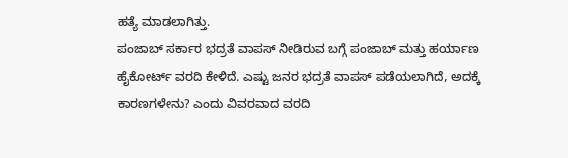ಹತ್ಯೆ ಮಾಡಲಾಗಿತ್ತು.
ಪಂಜಾಬ್ ಸರ್ಕಾರ ಭದ್ರತೆ ವಾಪಸ್ ನೀಡಿರುವ ಬಗ್ಗೆ ಪಂಜಾಬ್ ಮತ್ತು ಹರ್ಯಾಣ ಹೈಕೋರ್ಟ್ ವರದಿ ಕೇಳಿದೆ. ಎಷ್ಟು ಜನರ ಭದ್ರತೆ ವಾಪಸ್ ಪಡೆಯಲಾಗಿದೆ, ಅದಕ್ಕೆ ಕಾರಣಗಳೇನು? ಎಂದು ವಿವರವಾದ ವರದಿ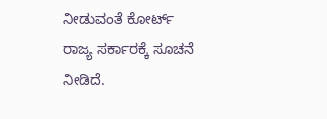ನೀಡುವಂತೆ ಕೋರ್ಟ್ ರಾಜ್ಯ ಸರ್ಕಾರಕ್ಕೆ ಸೂಚನೆ ನೀಡಿದೆ.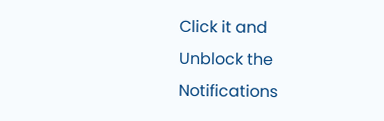Click it and Unblock the Notifications